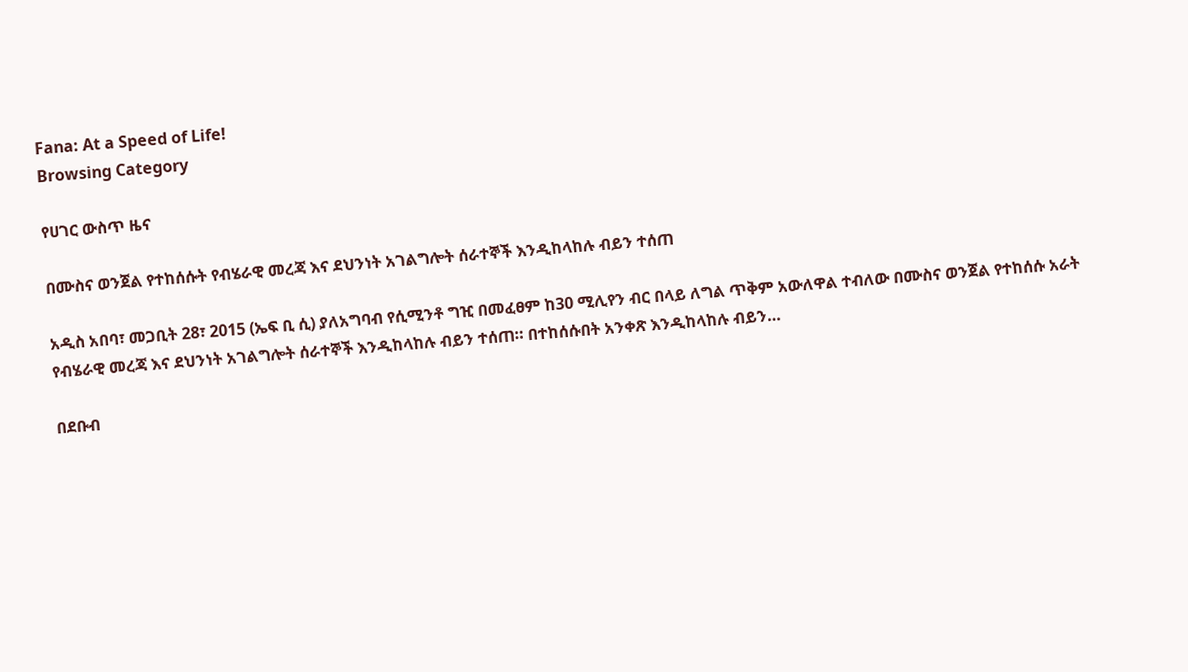Fana: At a Speed of Life!
Browsing Category

የሀገር ውስጥ ዜና

በሙስና ወንጀል የተከሰሱት የብሄራዊ መረጃ እና ደህንነት አገልግሎት ሰራተኞች እንዲከላከሉ ብይን ተሰጠ

አዲስ አበባ፣ መጋቢት 28፣ 2015 (ኤፍ ቢ ሲ) ያለአግባብ የሲሚንቶ ግዢ በመፈፀም ከ30 ሚሊየን ብር በላይ ለግል ጥቅም አውለዋል ተብለው በሙስና ወንጀል የተከሰሱ አራት የብሄራዊ መረጃ እና ደህንነት አገልግሎት ሰራተኞች እንዲከላከሉ ብይን ተሰጠ። በተከሰሱበት አንቀጽ እንዲከላከሉ ብይን…

በደቡብ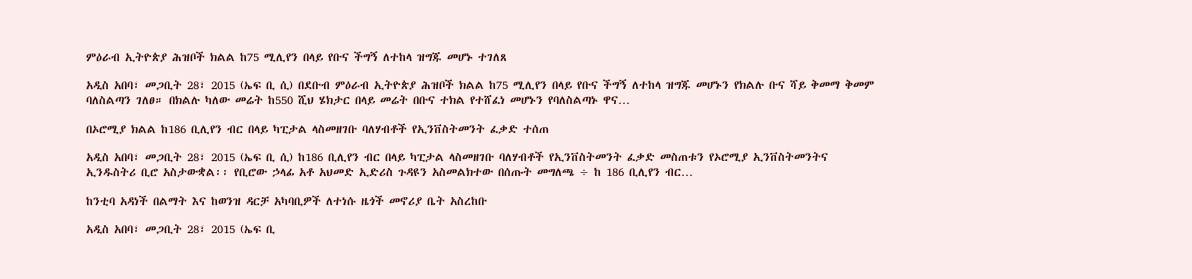ምዕራብ ኢትዮጵያ ሕዝቦች ክልል ከ75 ሚሊየን በላይ የቡና ችግኝ ለተከላ ዝግጁ መሆኑ ተገለጸ

አዲስ አበባ፣ መጋቢት 28፣ 2015 (ኤፍ ቢ ሲ) በደቡብ ምዕራብ ኢትዮጵያ ሕዝቦች ክልል ከ75 ሚሊየን በላይ የቡና ችግኝ ለተከላ ዝግጁ መሆኑን የክልሉ ቡና ሻይ ቅመማ ቅመም ባለስልጣን ገለፀ። በክልሉ ካለው መሬት ከ550 ሺህ ሄክታር በላይ መሬት በቡና ተክል የተሸፈነ መሆኑን የባለስልጣኑ ዋና…

በኦሮሚያ ክልል ከ186 ቢሊየን ብር በላይ ካፒታል ላስመዘገቡ ባለሃብቶች የኢንቨስትመንት ፈቃድ ተሰጠ

አዲስ አበባ፣ መጋቢት 28፣ 2015 (ኤፍ ቢ ሲ) ከ186 ቢሊየን ብር በላይ ካፒታል ላስመዘገቡ ባለሃብቶች የኢንቨስትመንት ፈቃድ መስጠቱን የኦሮሚያ ኢንቨስትመንትና ኢንዱስትሪ ቢሮ አስታውቋል፡፡ የቢሮው ኃላፊ አቶ አህመድ ኢድሪስ ጉዳዩን አስመልክተው በሰጡት መግለጫ ÷ ከ 186 ቢሊየን ብር…

ከንቲባ አዳነች በልማት እና ከወንዝ ዳርቻ አካባቢዎች ለተነሱ ዜጎች መኖሪያ ቤት አስረከቡ

አዲስ አበባ፣ መጋቢት 28፣ 2015 (ኤፍ ቢ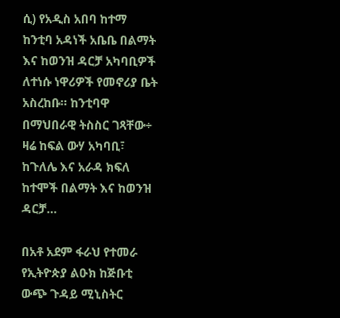ሲ) የአዲስ አበባ ከተማ ከንቲባ አዳነች አቤቤ በልማት እና ከወንዝ ዳርቻ አካባቢዎች ለተነሱ ነዋሪዎች የመኖሪያ ቤት አስረከቡ። ከንቲባዋ በማህበራዊ ትስስር ገጻቸው÷ ዛሬ ከፍል ውሃ አካባቢ፣ ከጉለሌ እና አራዳ ክፍለ ከተሞች በልማት እና ከወንዝ ዳርቻ…

በአቶ አደም ፋራህ የተመራ የኢትዮጵያ ልዑክ ከጅቡቲ ውጭ ጉዳይ ሚኒስትር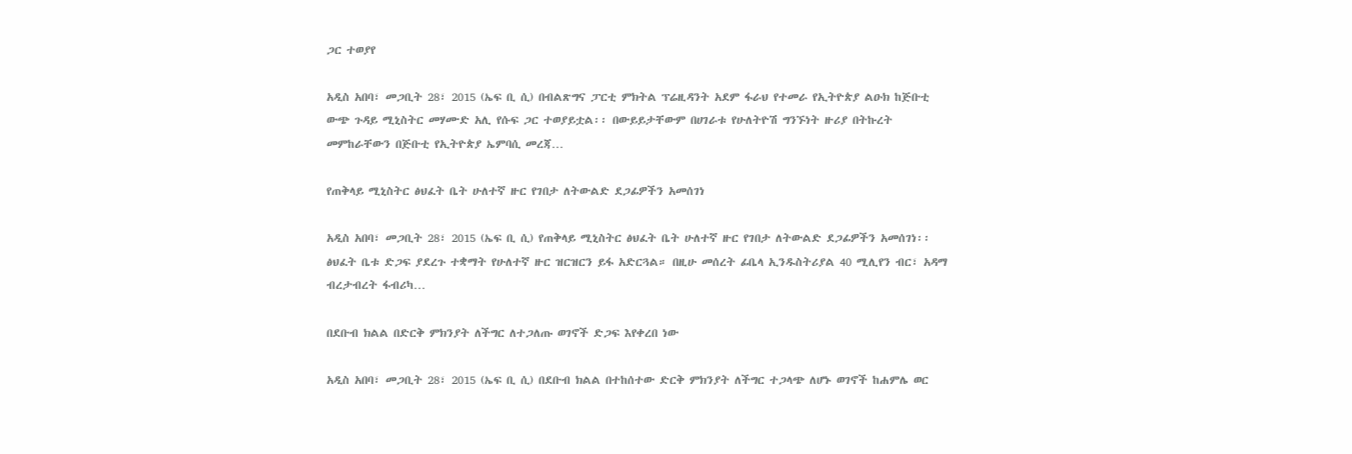ጋር ተወያየ

አዲስ አበባ፣ መጋቢት 28፣ 2015 (ኤፍ ቢ ሲ) በብልጽግና ፓርቲ ምክትል ፕሬዚዳንት አደም ፋራህ የተመራ የኢትዮጵያ ልዑክ ከጅቡቲ ውጭ ጉዳይ ሚኒስትር መሃሙድ አሊ የሱፍ ጋር ተወያይቷል፡፡ በውይይታቸውም በሀገራቱ የሁለትዮሽ ግንኙነት ዙሪያ በትኩረት መምከራቸውን በጅቡቲ የኢትዮጵያ ኤምባሲ መረጃ…

የጠቅላይ ሚኒስትር ፅህፈት ቤት ሁለተኛ ዙር የገበታ ለትውልድ ደጋፊዎችን አመሰገነ

አዲስ አበባ፣ መጋቢት 28፣ 2015 (ኤፍ ቢ ሲ) የጠቅላይ ሚኒስትር ፅህፈት ቤት ሁለተኛ ዙር የገበታ ለትውልድ ደጋፊዎችን አመሰገነ፡፡ ፅህፈት ቤቱ ድጋፍ ያደረጉ ተቋማት የሁለተኛ ዙር ዝርዝርን ይፋ አድርጓል። በዚሁ መሰረት ፊቤላ ኢንዱስትሪያል 40 ሚሊየን ብር፣ አዳማ ብረታብረት ፋብሪካ…

በደቡብ ክልል በድርቅ ምክንያት ለችግር ለተጋለጡ ወገኖች ድጋፍ እየቀረበ ነው

አዲስ አበባ፣ መጋቢት 28፣ 2015 (ኤፍ ቢ ሲ) በደቡብ ክልል በተከሰተው ድርቅ ምክንያት ለችግር ተጋላጭ ለሆኑ ወገኖች ከሐምሌ ወር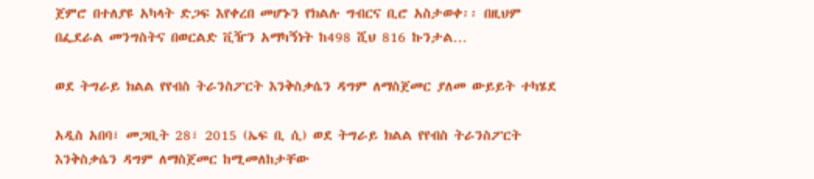ጀምሮ በተለያዩ አካላት ድጋፍ እየቀረበ መሆኑን የክልሉ ግብርና ቢሮ አስታወቀ፡፡ በዚህም በፌደራል መንግስትና በወርልድ ቪዥን አማካኝነት ከ498 ሺህ 816 ኩንታል…

ወደ ትግራይ ክልል የየብስ ትራንስፖርት እንቅስቃሴን ዳግም ለማስጀመር ያለመ ውይይት ተካሄደ

አዲስ አበባ፣ መጋቢት 28፣ 2015 (ኤፍ ቢ ሲ) ወደ ትግራይ ክልል የየብስ ትራንስፖርት እንቅስቃሴን ዳግም ለማስጀመር ከሚመለከታቸው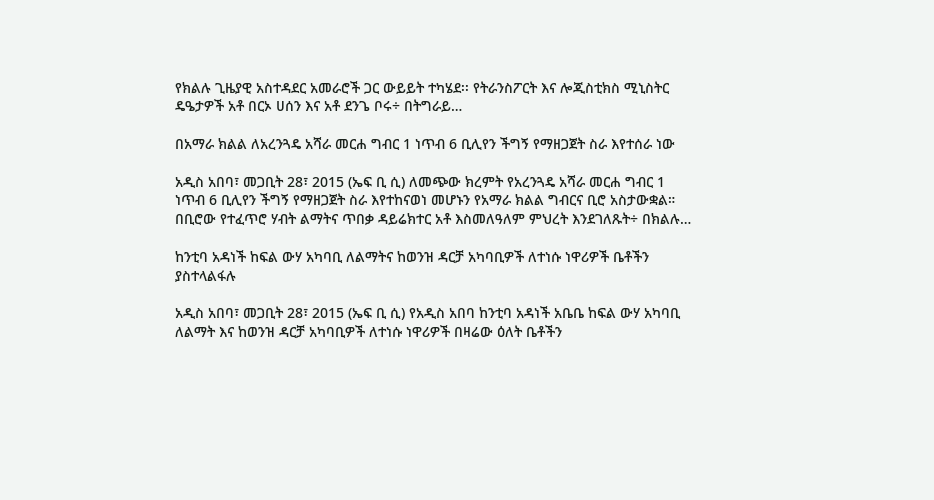የክልሉ ጊዜያዊ አስተዳደር አመራሮች ጋር ውይይት ተካሄደ፡፡ የትራንስፖርት እና ሎጂስቲክስ ሚኒስትር ዴዔታዎች አቶ በርኦ ሀሰን እና አቶ ደንጌ ቦሩ÷ በትግራይ…

በአማራ ክልል ለአረንጓዴ አሻራ መርሐ ግብር 1 ነጥብ 6 ቢሊየን ችግኝ የማዘጋጀት ስራ እየተሰራ ነው

አዲስ አበባ፣ መጋቢት 28፣ 2015 (ኤፍ ቢ ሲ) ለመጭው ክረምት የአረንጓዴ አሻራ መርሐ ግብር 1 ነጥብ 6 ቢሊየን ችግኝ የማዘጋጀት ስራ እየተከናወነ መሆኑን የአማራ ክልል ግብርና ቢሮ አስታውቋል። በቢሮው የተፈጥሮ ሃብት ልማትና ጥበቃ ዳይሬክተር አቶ እስመለዓለም ምህረት እንደገለጹት÷ በክልሉ…

ከንቲባ አዳነች ከፍል ውሃ አካባቢ ለልማትና ከወንዝ ዳርቻ አካባቢዎች ለተነሱ ነዋሪዎች ቤቶችን ያስተላልፋሉ

አዲስ አበባ፣ መጋቢት 28፣ 2015 (ኤፍ ቢ ሲ) የአዲስ አበባ ከንቲባ አዳነች አቤቤ ከፍል ውሃ አካባቢ ለልማት እና ከወንዝ ዳርቻ አካባቢዎች ለተነሱ ነዋሪዎች በዛሬው ዕለት ቤቶችን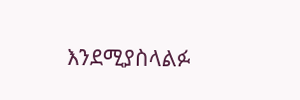እንደሚያስላልፉ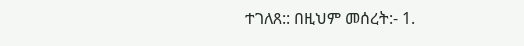ተገለጸ:: በዚህም መሰረት:- 1.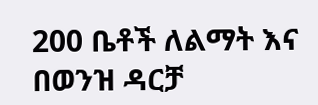200 ቤቶች ለልማት እና በወንዝ ዳርቻ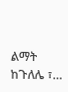ልማት ከጉለሌ ፣…